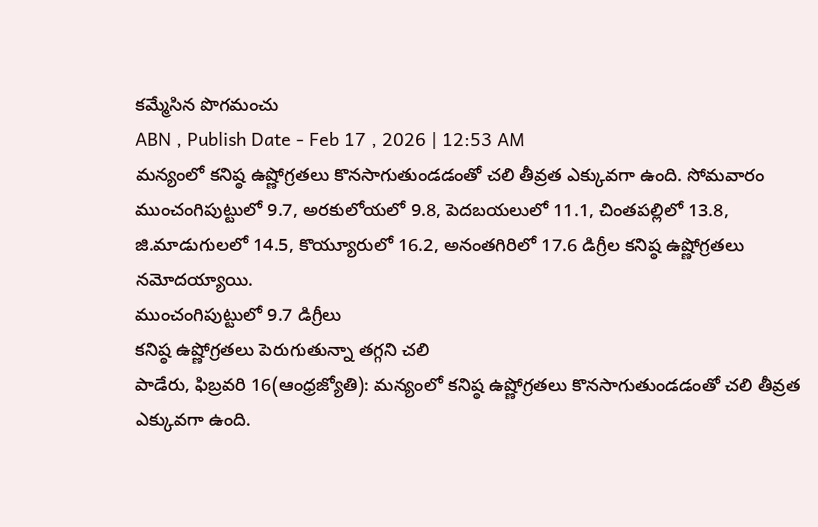కమ్మేసిన పొగమంచు
ABN , Publish Date - Feb 17 , 2026 | 12:53 AM
మన్యంలో కనిష్ఠ ఉష్ణోగ్రతలు కొనసాగుతుండడంతో చలి తీవ్రత ఎక్కువగా ఉంది. సోమవారం ముంచంగిపుట్టులో 9.7, అరకులోయలో 9.8, పెదబయలులో 11.1, చింతపల్లిలో 13.8, జి.మాడుగులలో 14.5, కొయ్యూరులో 16.2, అనంతగిరిలో 17.6 డిగ్రీల కనిష్ఠ ఉష్ణోగ్రతలు నమోదయ్యాయి.
ముంచంగిపుట్టులో 9.7 డిగ్రీలు
కనిష్ఠ ఉష్ణోగ్రతలు పెరుగుతున్నా తగ్గని చలి
పాడేరు, ఫిబ్రవరి 16(ఆంధ్రజ్యోతి): మన్యంలో కనిష్ఠ ఉష్ణోగ్రతలు కొనసాగుతుండడంతో చలి తీవ్రత ఎక్కువగా ఉంది.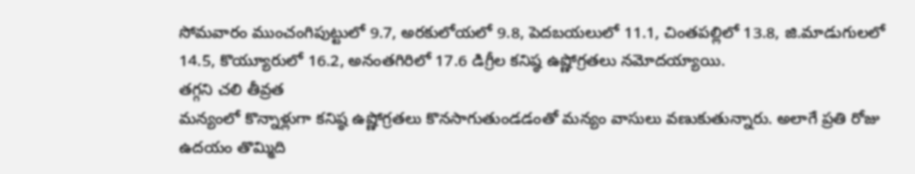సోమవారం ముంచంగిపుట్టులో 9.7, అరకులోయలో 9.8, పెదబయలులో 11.1, చింతపల్లిలో 13.8, జి.మాడుగులలో 14.5, కొయ్యూరులో 16.2, అనంతగిరిలో 17.6 డిగ్రీల కనిష్ఠ ఉష్ణోగ్రతలు నమోదయ్యాయి.
తగ్గని చలి తీవ్రత
మన్యంలో కొన్నాళ్లుగా కనిష్ఠ ఉష్ణోగ్రతలు కొనసాగుతుండడంతో మన్యం వాసులు వణుకుతున్నారు. అలాగే ప్రతి రోజు ఉదయం తొమ్మిది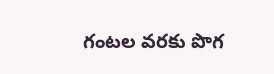గంటల వరకు పొగ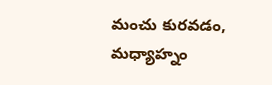మంచు కురవడం, మధ్యాహ్నం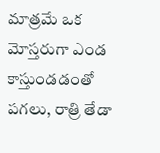మాత్రమే ఒక మోస్తరుగా ఎండ కాస్తుండడంతో పగలు, రాత్రి తేడా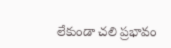లేకుండా చలి ప్రభావం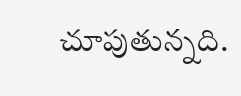చూపుతున్నది.